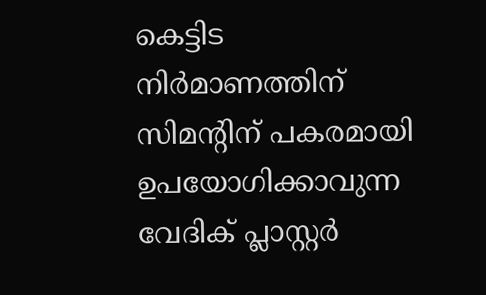കെട്ടിട നിർമാണത്തിന് സിമന്റിന് പകരമായി ഉപയോഗിക്കാവുന്ന വേദിക് പ്ലാസ്റ്റർ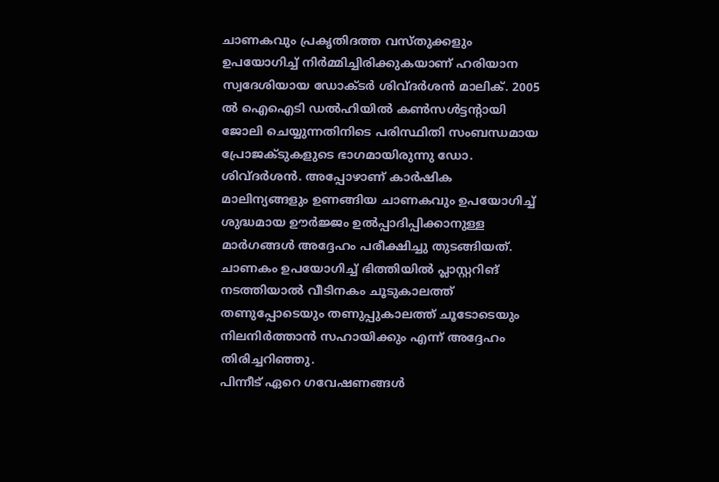ചാണകവും പ്രകൃതിദത്ത വസ്തുക്കളും ഉപയോഗിച്ച് നിർമ്മിച്ചിരിക്കുകയാണ് ഹരിയാന സ്വദേശിയായ ഡോക്ടർ ശിവ്ദർശൻ മാലിക്. 2005 ൽ ഐഐടി ഡൽഹിയിൽ കൺസൾട്ടന്റായി ജോലി ചെയ്യുന്നതിനിടെ പരിസ്ഥിതി സംബന്ധമായ പ്രോജക്ടുകളുടെ ഭാഗമായിരുന്നു ഡോ. ശിവ്ദർശൻ. അപ്പോഴാണ് കാർഷിക മാലിന്യങ്ങളും ഉണങ്ങിയ ചാണകവും ഉപയോഗിച്ച് ശുദ്ധമായ ഊർജ്ജം ഉൽപ്പാദിപ്പിക്കാനുള്ള മാർഗങ്ങൾ അദ്ദേഹം പരീക്ഷിച്ചു തുടങ്ങിയത്. ചാണകം ഉപയോഗിച്ച് ഭിത്തിയിൽ പ്ലാസ്റ്ററിങ് നടത്തിയാൽ വീടിനകം ചൂടുകാലത്ത് തണുപ്പോടെയും തണുപ്പുകാലത്ത് ചൂടോടെയും നിലനിർത്താൻ സഹായിക്കും എന്ന് അദ്ദേഹം തിരിച്ചറിഞ്ഞു.
പിന്നീട് ഏറെ ഗവേഷണങ്ങൾ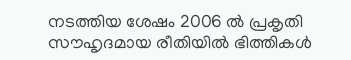നടത്തിയ ശേഷം 2006 ൽ പ്രകൃതി സൗഹൃദമായ രീതിയിൽ ഭിത്തികൾ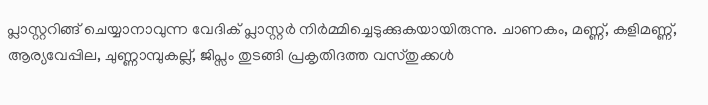പ്ലാസ്റ്ററിങ്ങ് ചെയ്യാനാവുന്ന വേദിക് പ്ലാസ്റ്റർ നിർമ്മിച്ചെടുക്കുകയായിരുന്നു. ചാണകം, മണ്ണ്, കളിമണ്ണ്, ആര്യവേപ്പില, ചുണ്ണാമ്പുകല്ല്, ജിപ്സം തുടങ്ങി പ്രകൃതിദത്ത വസ്തുക്കൾ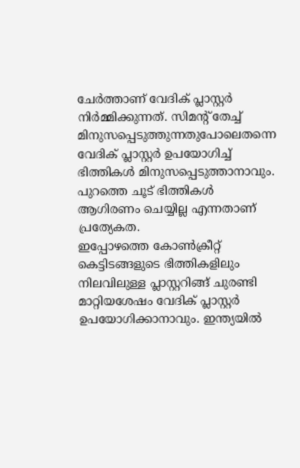ചേർത്താണ് വേദിക് പ്ലാസ്റ്റർ നിർമ്മിക്കുന്നത്. സിമന്റ് തേച്ച് മിനുസപ്പെടുത്തുന്നതുപോലെതന്നെ വേദിക് പ്ലാസ്റ്റർ ഉപയോഗിച്ച് ഭിത്തികൾ മിനുസപ്പെടുത്താനാവും. പുറത്തെ ചൂട് ഭിത്തികൾ ആഗിരണം ചെയ്യില്ല എന്നതാണ് പ്രത്യേകത.
ഇപ്പോഴത്തെ കോൺക്രീറ്റ് കെട്ടിടങ്ങളുടെ ഭിത്തികളിലും നിലവിലുള്ള പ്ലാസ്റ്ററിങ്ങ് ചുരണ്ടി മാറ്റിയശേഷം വേദിക് പ്ലാസ്റ്റർ ഉപയോഗിക്കാനാവും. ഇന്ത്യയിൽ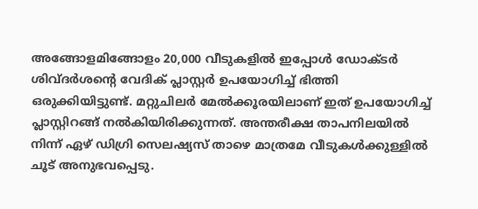അങ്ങോളമിങ്ങോളം 20,000 വീടുകളിൽ ഇപ്പോൾ ഡോക്ടർ ശിവ്ദർശന്റെ വേദിക് പ്ലാസ്റ്റർ ഉപയോഗിച്ച് ഭിത്തി ഒരുക്കിയിട്ടുണ്ട്. മറ്റുചിലർ മേൽക്കൂരയിലാണ് ഇത് ഉപയോഗിച്ച് പ്ലാസ്റ്റിറങ്ങ് നൽകിയിരിക്കുന്നത്. അന്തരീക്ഷ താപനിലയിൽ നിന്ന് ഏഴ് ഡിഗ്രി സെലഷ്യസ് താഴെ മാത്രമേ വീടുകൾക്കുള്ളിൽ ചൂട് അനുഭവപ്പെടു.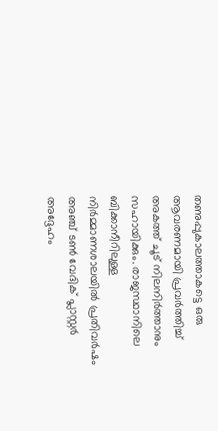തണുപ്പുകാലത്താകട്ടെ ഒരു ആവരണമായി പ്രവർത്തിച്ച് അകത്ത് ചൂട് നിലനിർത്താനും സഹായിക്കും. രാജസ്ഥാനിലെ ബിക്കാനീറിലുള്ള നിർമ്മാണശാലയിൽ പ്രതിവർഷം അഞ്ച് ടൺ വേദിക് പ്ലാസ്റ്റർ അദ്ദേഹം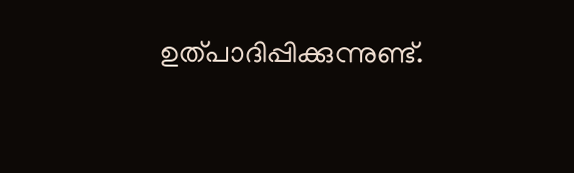ഉത്പാദിപ്പിക്കുന്നുണ്ട്.